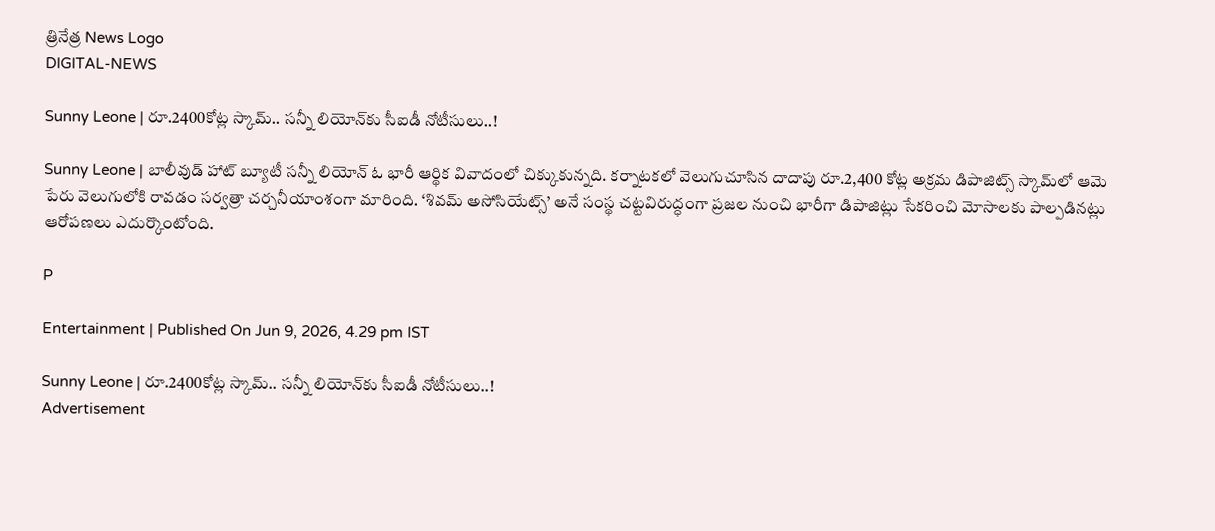త్రినేత్ర News Logo
DIGITAL-NEWS

Sunny Leone | రూ.2400కోట్ల స్కామ్‌.. స‌న్నీ లియోన్‌కు సీఐడీ నోటీసులు..!

Sunny Leone | బాలీవుడ్ హాట్ బ్యూటీ సన్నీ లియోన్ ఓ భారీ ఆర్థిక వివాదంలో చిక్కుకున్న‌ది. క‌ర్నాట‌క‌లో వెలుగుచూసిన దాదాపు రూ.2,400 కోట్ల అక్రమ డిపాజిట్స్ స్కామ్‌లో ఆమె పేరు వెలుగులోకి రావ‌డం స‌ర్వ‌త్రా చ‌ర్చ‌నీయాంశంగా మారింది. ‘శివమ్ అసోసియేట్స్’ అనే సంస్థ చట్టవిరుద్ధంగా ప్రజల నుంచి భారీగా డిపాజిట్లు సేకరించి మోసాలకు పాల్పడినట్లు ఆరోపణలు ఎదుర్కొంటోంది.

P

Entertainment | Published On Jun 9, 2026, 4.29 pm IST

Sunny Leone | రూ.2400కోట్ల స్కామ్‌.. స‌న్నీ లియోన్‌కు సీఐడీ నోటీసులు..!
Advertisement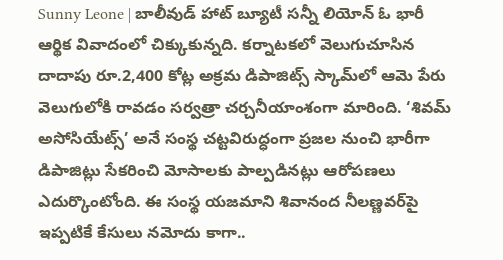Sunny Leone | బాలీవుడ్ హాట్ బ్యూటీ సన్నీ లియోన్ ఓ భారీ ఆర్థిక వివాదంలో చిక్కుకున్న‌ది. క‌ర్నాట‌క‌లో వెలుగుచూసిన దాదాపు రూ.2,400 కోట్ల అక్రమ డిపాజిట్స్ స్కామ్‌లో ఆమె పేరు వెలుగులోకి రావ‌డం స‌ర్వ‌త్రా చ‌ర్చ‌నీయాంశంగా మారింది. ‘శివమ్ అసోసియేట్స్’ అనే సంస్థ చట్టవిరుద్ధంగా ప్రజల నుంచి భారీగా డిపాజిట్లు సేకరించి మోసాలకు పాల్పడినట్లు ఆరోపణలు ఎదుర్కొంటోంది. ఈ సంస్థ యజమాని శివానంద నీలణ్ణవర్‌పై ఇప్పటికే కేసులు నమోదు కాగా..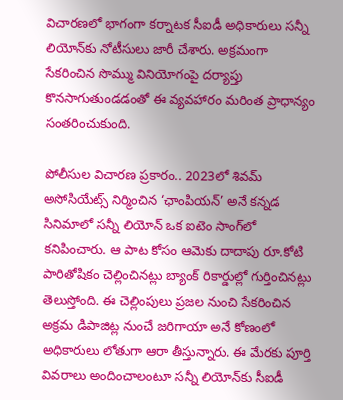విచారణలో భాగంగా క‌ర్నాట‌క సీఐడీ అధికారులు సన్నీ లియోన్‌కు నోటీసులు జారీ చేశారు. అక్రమంగా సేకరించిన సొమ్ము వినియోగంపై దర్యాప్తు కొన‌సాగుతుండ‌డంతో ఈ వ్యవహారం మరింత ప్రాధాన్యం సంతరించుకుంది.

పోలీసుల విచార‌ణ ప్ర‌కారం.. 2023లో శివమ్ అసోసియేట్స్ నిర్మించిన ‘ఛాంపియన్’ అనే కన్నడ సినిమాలో సన్నీ లియోన్ ఒక ఐటెం సాంగ్‌లో కనిపించారు. ఆ పాట కోసం ఆమెకు దాదాపు రూ.కోటి పారితోషికం చెల్లించినట్లు బ్యాంక్ రికార్డుల్లో గుర్తించినట్లు తెలుస్తోంది. ఈ చెల్లింపులు ప్రజల నుంచి సేకరించిన అక్రమ డిపాజిట్ల నుంచే జరిగాయా అనే కోణంలో అధికారులు లోతుగా ఆరా తీస్తున్నారు. ఈ మేర‌కు పూర్తి వివరాలు అందించాలంటూ సన్నీ లియోన్‌కు సీఐడీ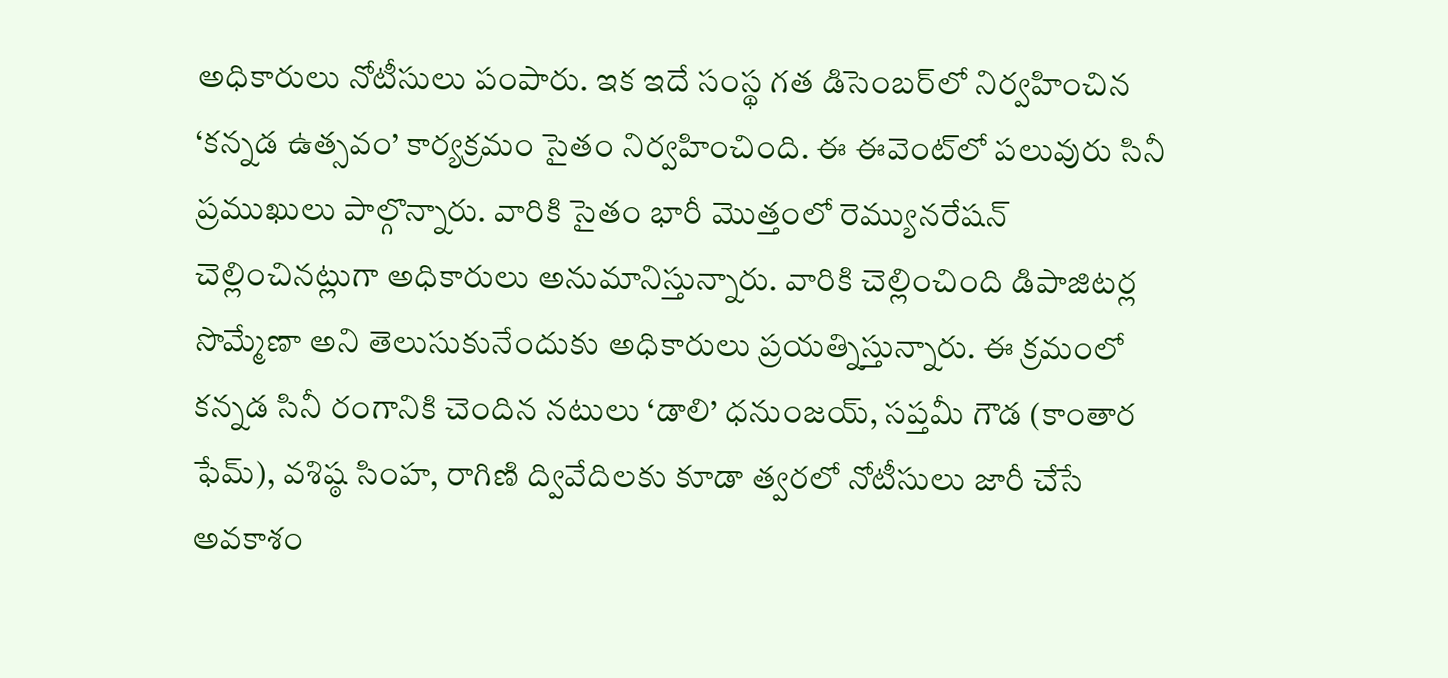అధికారులు నోటీసులు పంపారు. ఇక ఇదే సంస్థ గత డిసెంబర్‌లో నిర్వహించిన ‘కన్నడ ఉత్సవం’ కార్యక్రమం సైతం నిర్వ‌హించింది. ఈ ఈవెంట్‌లో పలువురు సినీ ప్రముఖులు పాల్గొన్నారు. వారికి సైతం భారీ మొత్తంలో రెమ్యున‌రేష‌న్ చెల్లించిన‌ట్లుగా అధికారులు అనుమానిస్తున్నారు. వారికి చెల్లించింది డిపాజిట‌ర్ల సొమ్మేణా అని తెలుసుకునేందుకు అధికారులు ప్ర‌య‌త్నిస్తున్నారు. ఈ క్రమంలో కన్నడ సినీ రంగానికి చెందిన నటులు ‘డాలి’ ధనుంజయ్, సప్తమీ గౌడ (కాంతార ఫేమ్), వశిష్ఠ సింహ, రాగిణి ద్వివేదిలకు కూడా త్వరలో నోటీసులు జారీ చేసే అవకాశం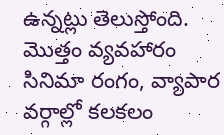ఉన్నట్లు తెలుస్తోంది. మొత్తం వ్యవహారం సినిమా రంగం, వ్యాపార వర్గాల్లో కలకలం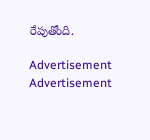రేపుతోంది.

Advertisement
Advertisement